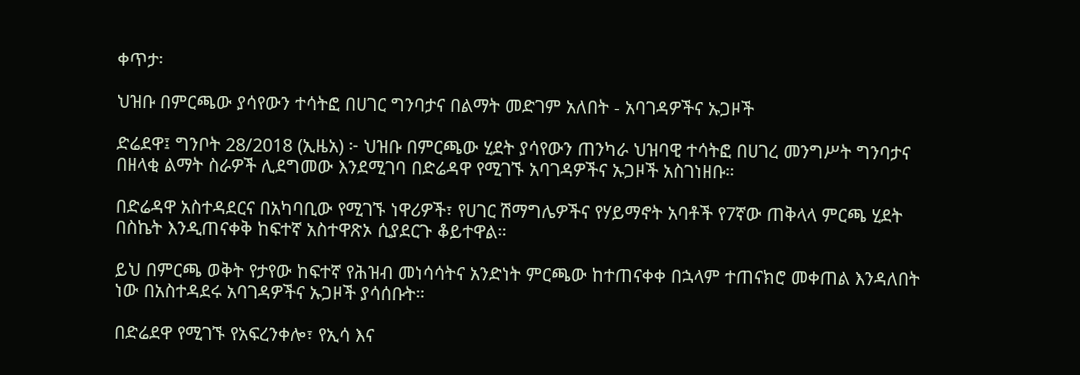ቀጥታ፡

ህዝቡ በምርጫው ያሳየውን ተሳትፎ በሀገር ግንባታና በልማት መድገም አለበት - አባገዳዎችና ኡጋዞች

ድሬደዋ፤ ግንቦት 28/2018 (ኢዜአ) ፦ ህዝቡ በምርጫው ሂደት ያሳየውን ጠንካራ ህዝባዊ ተሳትፎ በሀገረ መንግሥት ግንባታና በዘላቂ ልማት ስራዎች ሊደግመው እንደሚገባ በድሬዳዋ የሚገኙ አባገዳዎችና ኡጋዞች አስገነዘቡ።

በድሬዳዋ አስተዳደርና በአካባቢው የሚገኙ ነዋሪዎች፣ የሀገር ሽማግሌዎችና የሃይማኖት አባቶች የ7ኛው ጠቅላላ ምርጫ ሂደት በስኬት እንዲጠናቀቅ ከፍተኛ አስተዋጽኦ ሲያደርጉ ቆይተዋል።

ይህ በምርጫ ወቅት የታየው ከፍተኛ የሕዝብ መነሳሳትና አንድነት ምርጫው ከተጠናቀቀ በኋላም ተጠናክሮ መቀጠል እንዳለበት ነው በአስተዳደሩ አባገዳዎችና ኡጋዞች ያሳሰቡት።

በድሬደዋ የሚገኙ የአፍረንቀሎ፣ የኢሳ እና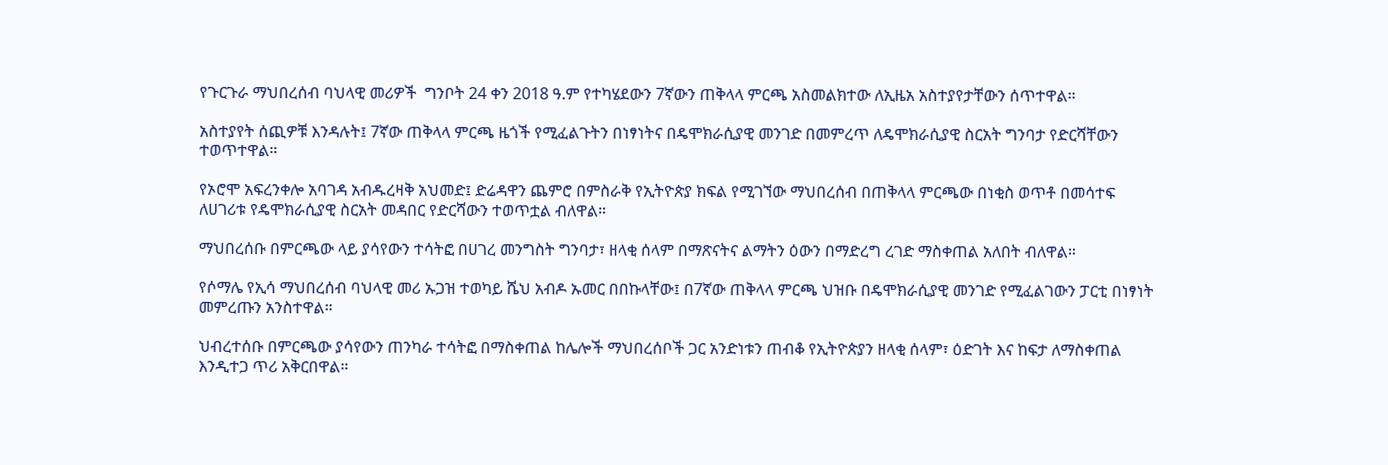የጉርጉራ ማህበረሰብ ባህላዊ መሪዎች  ግንቦት 24 ቀን 2018 ዓ.ም የተካሄደውን 7ኛውን ጠቅላላ ምርጫ አስመልክተው ለኢዜአ አስተያየታቸውን ሰጥተዋል።

አስተያየት ሰጪዎቹ እንዳሉት፤ 7ኛው ጠቅላላ ምርጫ ዜጎች የሚፈልጉትን በነፃነትና በዴሞክራሲያዊ መንገድ በመምረጥ ለዴሞክራሲያዊ ስርአት ግንባታ የድርሻቸውን ተወጥተዋል።

የኦሮሞ አፍረንቀሎ አባገዳ አብዱረዛቅ አህመድ፤ ድሬዳዋን ጨምሮ በምስራቅ የኢትዮጵያ ክፍል የሚገኘው ማህበረሰብ በጠቅላላ ምርጫው በነቂስ ወጥቶ በመሳተፍ ለሀገሪቱ የዴሞክራሲያዊ ስርአት መዳበር የድርሻውን ተወጥቷል ብለዋል።

ማህበረሰቡ በምርጫው ላይ ያሳየውን ተሳትፎ በሀገረ መንግስት ግንባታ፣ ዘላቂ ሰላም በማጽናትና ልማትን ዕውን በማድረግ ረገድ ማስቀጠል አለበት ብለዋል።

የሶማሌ የኢሳ ማህበረሰብ ባህላዊ መሪ ኡጋዝ ተወካይ ሼህ አብዶ ኡመር በበኩላቸው፤ በ7ኛው ጠቅላላ ምርጫ ህዝቡ በዴሞክራሲያዊ መንገድ የሚፈልገውን ፓርቲ በነፃነት መምረጡን አንስተዋል።

ህብረተሰቡ በምርጫው ያሳየውን ጠንካራ ተሳትፎ በማስቀጠል ከሌሎች ማህበረሰቦች ጋር አንድነቱን ጠብቆ የኢትዮጵያን ዘላቂ ሰላም፣ ዕድገት እና ከፍታ ለማስቀጠል እንዲተጋ ጥሪ አቅርበዋል።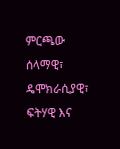ምርጫው ሰላማዊ፣ ዴሞክራሲያዊ፣ ፍትሃዊ እና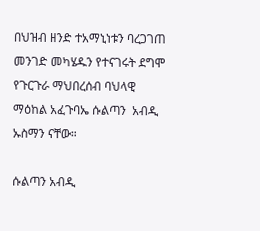በህዝብ ዘንድ ተአማኒነቱን ባረጋገጠ መንገድ መካሄዱን የተናገሩት ደግሞ የጉርጉራ ማህበረሰብ ባህላዊ ማዕከል አፈጉባኤ ሱልጣን  አብዲ ኡስማን ናቸው።

ሱልጣን አብዲ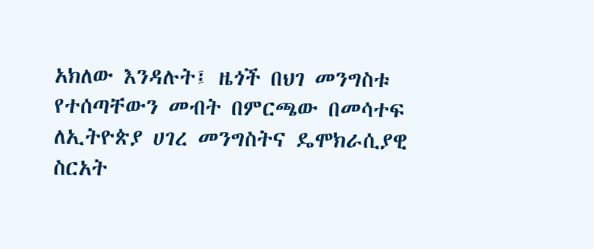አክለው እንዳሉት፤ ዜጎች በህገ መንግስቱ የተሰጣቸውን መብት በምርጫው በመሳተፍ ለኢትዮጵያ ሀገረ መንግስትና ዴሞክራሲያዊ ስርአት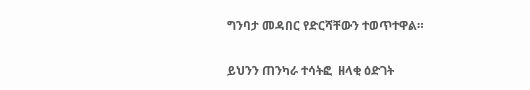ግንባታ መዳበር የድርሻቸውን ተወጥተዋል።

ይህንን ጠንካራ ተሳትፎ  ዘላቂ ዕድገት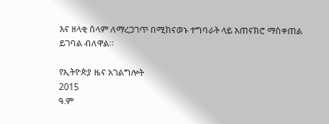እና ዘላቂ ሰላም ለማረጋገጥ በሚከናወኑ ተግባራት ላይ አጠናክሮ ማስቀጠል ይገባል ብለዋል።

የኢትዮጵያ ዜና አገልግሎት
2015
ዓ.ም